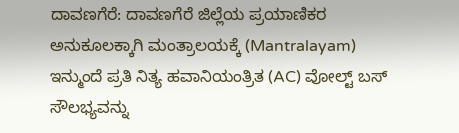ದಾವಣಗೆರೆ: ದಾವಣಗೆರೆ ಜಿಲ್ಲೆಯ ಪ್ರಯಾಣಿಕರ ಅನುಕೂಲಕ್ಕಾಗಿ ಮಂತ್ರಾಲಯಕ್ಕೆ (Mantralayam) ಇನ್ಮುಂದೆ ಪ್ರತಿ ನಿತ್ಯ ಹವಾನಿಯಂತ್ರಿತ (AC) ವೋಲ್ಟ್ ಬಸ್ ಸೌಲಭ್ಯವನ್ನು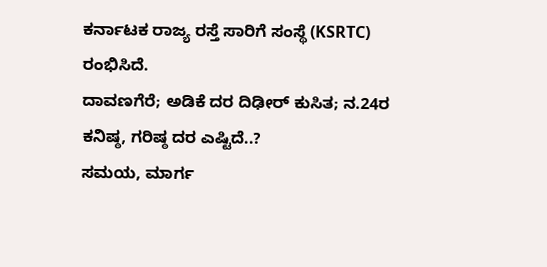ಕರ್ನಾಟಕ ರಾಜ್ಯ ರಸ್ತೆ ಸಾರಿಗೆ ಸಂಸ್ಥೆ (KSRTC) ರಂಭಿಸಿದೆ.
ದಾವಣಗೆರೆ; ಅಡಿಕೆ ದರ ದಿಢೀರ್ ಕುಸಿತ; ನ.24ರ ಕನಿಷ್ಠ, ಗರಿಷ್ಠ ದರ ಎಷ್ಟಿದೆ..?
ಸಮಯ, ಮಾರ್ಗ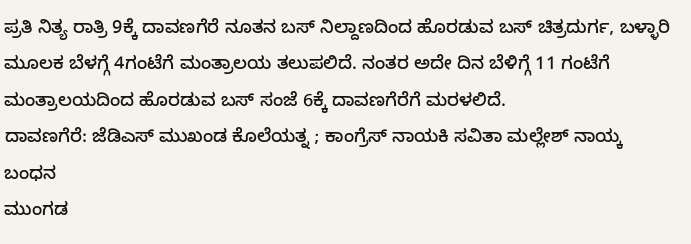ಪ್ರತಿ ನಿತ್ಯ ರಾತ್ರಿ 9ಕ್ಕೆ ದಾವಣಗೆರೆ ನೂತನ ಬಸ್ ನಿಲ್ದಾಣದಿಂದ ಹೊರಡುವ ಬಸ್ ಚಿತ್ರದುರ್ಗ, ಬಳ್ಳಾರಿ ಮೂಲಕ ಬೆಳಗ್ಗೆ 4ಗಂಟೆಗೆ ಮಂತ್ರಾಲಯ ತಲುಪಲಿದೆ. ನಂತರ ಅದೇ ದಿನ ಬೆಳಿಗ್ಗೆ 11 ಗಂಟೆಗೆ ಮಂತ್ರಾಲಯದಿಂದ ಹೊರಡುವ ಬಸ್ ಸಂಜೆ 6ಕ್ಕೆ ದಾವಣಗೆರೆಗೆ ಮರಳಲಿದೆ.
ದಾವಣಗೆರೆ: ಜೆಡಿಎಸ್ ಮುಖಂಡ ಕೊಲೆಯತ್ನ ; ಕಾಂಗ್ರೆಸ್ ನಾಯಕಿ ಸವಿತಾ ಮಲ್ಲೇಶ್ ನಾಯ್ಕ ಬಂಧನ
ಮುಂಗಡ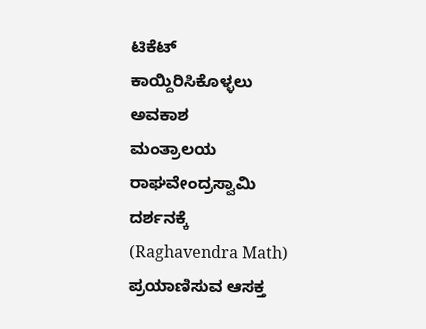ಟಿಕೆಟ್ ಕಾಯ್ದಿರಿಸಿಕೊಳ್ಳಲು ಅವಕಾಶ
ಮಂತ್ರಾಲಯ ರಾಘವೇಂದ್ರಸ್ವಾಮಿ ದರ್ಶನಕ್ಕೆ (Raghavendra Math) ಪ್ರಯಾಣಿಸುವ ಆಸಕ್ತ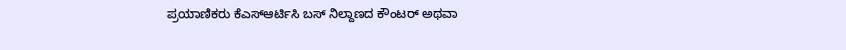ಪ್ರಯಾಣಿಕರು ಕೆಎಸ್ಆರ್ಟಿಸಿ ಬಸ್ ನಿಲ್ದಾಣದ ಕೌಂಟರ್ ಅಥವಾ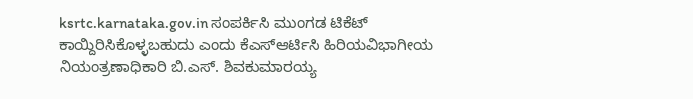ksrtc.karnataka.gov.in ಸಂಪರ್ಕಿಸಿ ಮುಂಗಡ ಟಿಕೆಟ್ ಕಾಯ್ದಿರಿಸಿಕೊಳ್ಳಬಹುದು ಎಂದು ಕೆಎಸ್ಆರ್ಟಿಸಿ ಹಿರಿಯವಿಭಾಗೀಯ ನಿಯಂತ್ರಣಾಧಿಕಾರಿ ಬಿ.ಎಸ್. ಶಿವಕುಮಾರಯ್ಯ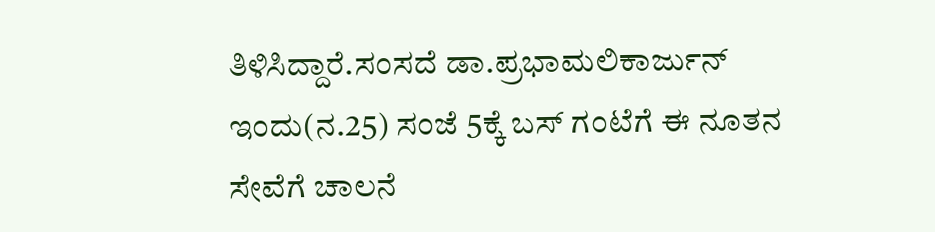ತಿಳಿಸಿದ್ದಾರೆ.ಸಂಸದೆ ಡಾ.ಪ್ರಭಾಮಲಿಕಾರ್ಜುನ್ ಇಂದು(ನ.25) ಸಂಜೆ 5ಕ್ಕೆ ಬಸ್ ಗಂಟೆಗೆ ಈ ನೂತನ ಸೇವೆಗೆ ಚಾಲನೆ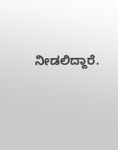ನೀಡಲಿದ್ದಾರೆ.